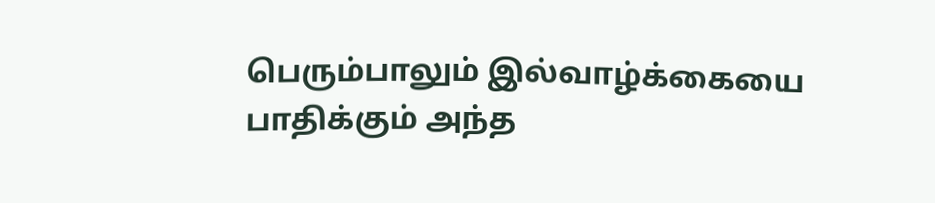பெரும்பாலும் இல்வாழ்க்கையை பாதிக்கும் அந்த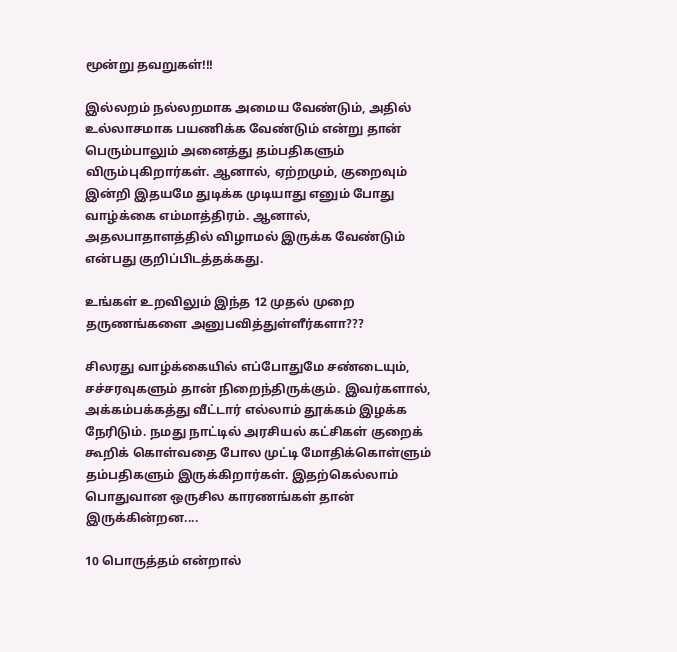மூன்று தவறுகள்!!!

இல்லறம் நல்லறமாக அமைய வேண்டும், அதில் உல்லாசமாக பயணிக்க வேண்டும் என்று தான் பெரும்பாலும் அனைத்து தம்பதிகளும் விரும்புகிறார்கள். ஆனால், ஏற்றமும், குறைவும் இன்றி இதயமே துடிக்க முடியாது எனும் போது வாழ்க்கை எம்மாத்திரம். ஆனால், அதலபாதாளத்தில் விழாமல் இருக்க வேண்டும் என்பது குறிப்பிடத்தக்கது.

உங்கள் உறவிலும் இந்த 12 முதல் முறை தருணங்களை அனுபவித்துள்ளீர்களா???

சிலரது வாழ்க்கையில் எப்போதுமே சண்டையும், சச்சரவுகளும் தான் நிறைந்திருக்கும். இவர்களால், அக்கம்பக்கத்து வீட்டார் எல்லாம் தூக்கம் இழக்க நேரிடும். நமது நாட்டில் அரசியல் கட்சிகள் குறைக் கூறிக் கொள்வதை போல முட்டி மோதிக்கொள்ளும் தம்பதிகளும் இருக்கிறார்கள். இதற்கெல்லாம் பொதுவான ஒருசில காரணங்கள் தான் இருக்கின்றன....

10 பொருத்தம் என்றால்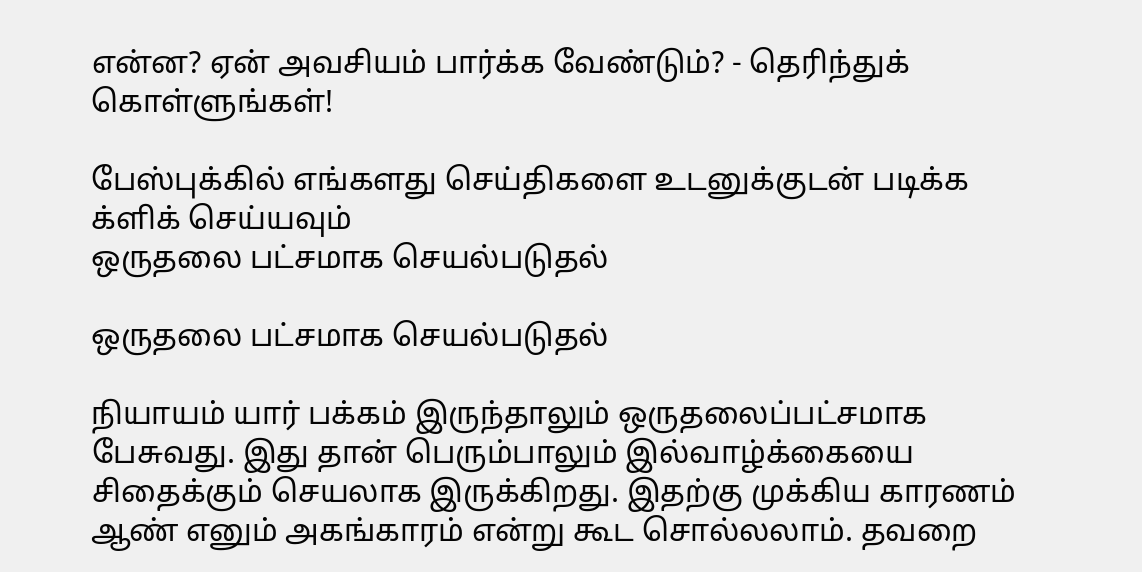என்ன? ஏன் அவசியம் பார்க்க வேண்டும்? - தெரிந்துக் கொள்ளுங்கள்!

பேஸ்புக்கில் எங்களது செய்திகளை உடனுக்குடன் படிக்க க்ளிக் செய்யவும்
ஒருதலை பட்சமாக செயல்படுதல்

ஒருதலை பட்சமாக செயல்படுதல்

நியாயம் யார் பக்கம் இருந்தாலும் ஒருதலைப்பட்சமாக பேசுவது. இது தான் பெரும்பாலும் இல்வாழ்க்கையை சிதைக்கும் செயலாக இருக்கிறது. இதற்கு முக்கிய காரணம் ஆண் எனும் அகங்காரம் என்று கூட சொல்லலாம். தவறை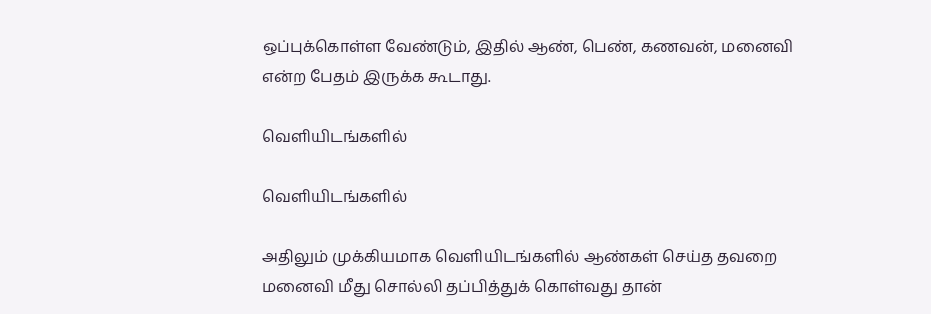ஒப்புக்கொள்ள வேண்டும், இதில் ஆண், பெண், கணவன், மனைவி என்ற பேதம் இருக்க கூடாது.

வெளியிடங்களில்

வெளியிடங்களில்

அதிலும் முக்கியமாக வெளியிடங்களில் ஆண்கள் செய்த தவறை மனைவி மீது சொல்லி தப்பித்துக் கொள்வது தான்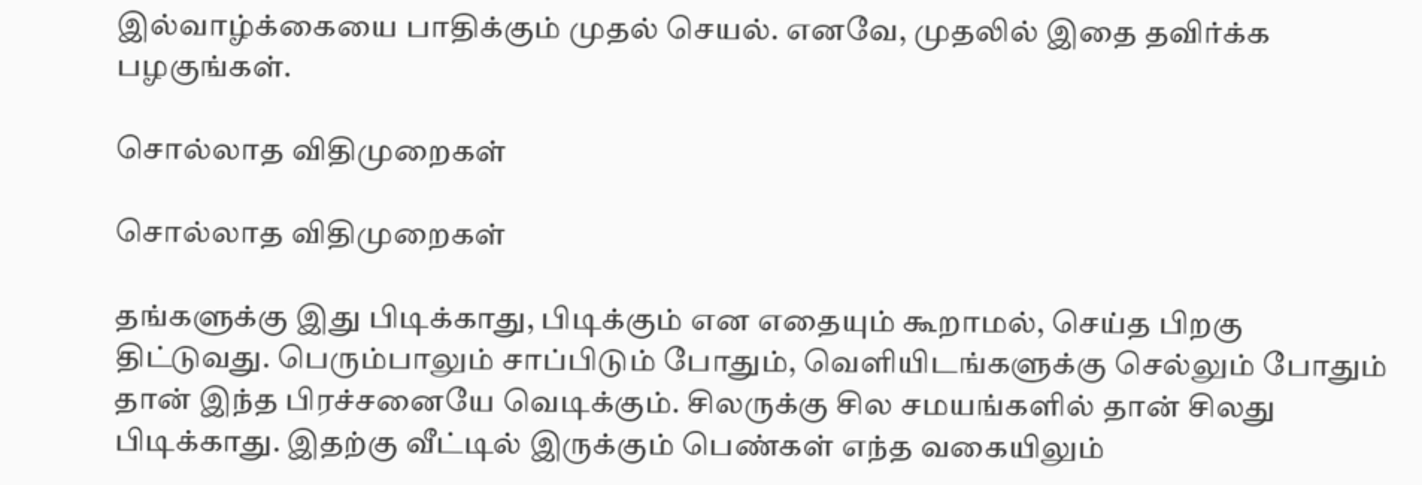இல்வாழ்க்கையை பாதிக்கும் முதல் செயல். எனவே, முதலில் இதை தவிர்க்க பழகுங்கள்.

சொல்லாத விதிமுறைகள்

சொல்லாத விதிமுறைகள்

தங்களுக்கு இது பிடிக்காது, பிடிக்கும் என எதையும் கூறாமல், செய்த பிறகு திட்டுவது. பெரும்பாலும் சாப்பிடும் போதும், வெளியிடங்களுக்கு செல்லும் போதும் தான் இந்த பிரச்சனையே வெடிக்கும். சிலருக்கு சில சமயங்களில் தான் சிலது பிடிக்காது. இதற்கு வீட்டில் இருக்கும் பெண்கள் எந்த வகையிலும்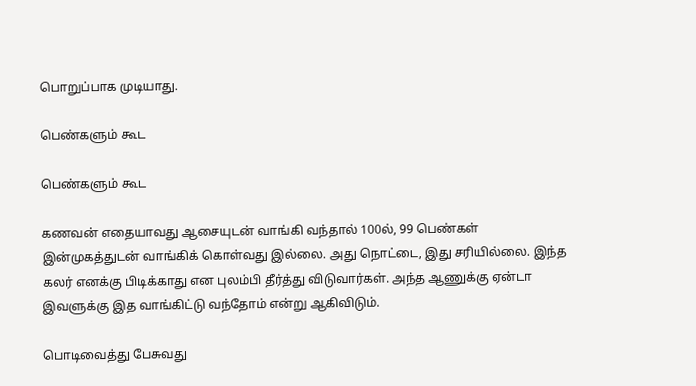பொறுப்பாக முடியாது.

பெண்களும் கூட

பெண்களும் கூட

கணவன் எதையாவது ஆசையுடன் வாங்கி வந்தால் 100ல், 99 பெண்கள் இன்முகத்துடன் வாங்கிக் கொள்வது இல்லை. அது நொட்டை, இது சரியில்லை. இந்த கலர் எனக்கு பிடிக்காது என புலம்பி தீர்த்து விடுவார்கள். அந்த ஆணுக்கு ஏன்டா இவளுக்கு இத வாங்கிட்டு வந்தோம் என்று ஆகிவிடும்.

பொடிவைத்து பேசுவது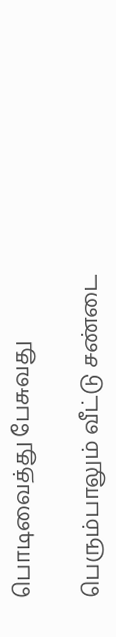பொடிவைத்து பேசுவது

பெரும்பாலும் வீட்டு சண்டை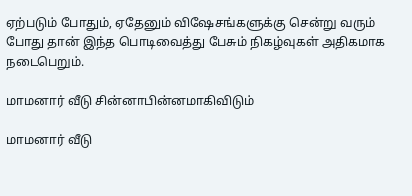ஏற்படும் போதும், ஏதேனும் விஷேசங்களுக்கு சென்று வரும் போது தான் இந்த பொடிவைத்து பேசும் நிகழ்வுகள் அதிகமாக நடைபெறும்.

மாமனார் வீடு சின்னாபின்னமாகிவிடும்

மாமனார் வீடு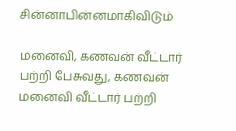சின்னாபின்னமாகிவிடும்

மனைவி, கணவன் வீட்டார் பற்றி பேசுவது, கணவன் மனைவி வீட்டார் பற்றி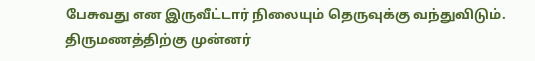பேசுவது என இருவீட்டார் நிலையும் தெருவுக்கு வந்துவிடும். திருமணத்திற்கு முன்னர்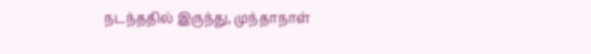நடந்ததில் இருந்து, முந்தாநாள்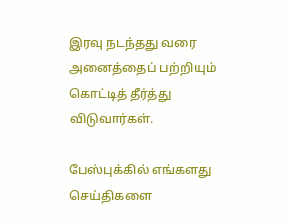இரவு நடந்தது வரை அனைத்தைப் பற்றியும் கொட்டித் தீர்த்து விடுவார்கள்.

பேஸ்புக்கில் எங்களது செய்திகளை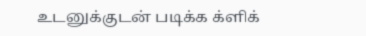உடனுக்குடன் படிக்க க்ளிக்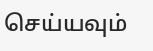செய்யவும்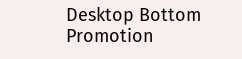Desktop Bottom Promotion